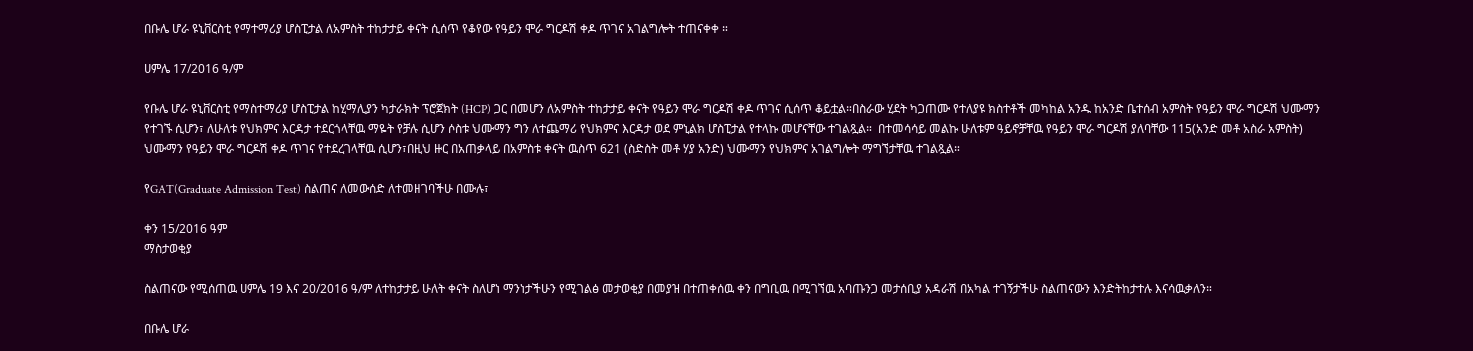በቡሌ ሆራ ዩኒቨርስቲ የማተማሪያ ሆስፒታል ለአምስት ተከታታይ ቀናት ሲሰጥ የቆየው የዓይን ሞራ ግርዶሽ ቀዶ ጥገና አገልግሎት ተጠናቀቀ ።

ሀምሌ 17/2016 ዓ/ም

የቡሌ ሆራ ዩኒቨርስቲ የማስተማሪያ ሆስፒታል ከሂማሊያን ካታራክት ፕሮጀክት (HCP) ጋር በመሆን ለአምስት ተከታታይ ቀናት የዓይን ሞራ ግርዶሽ ቀዶ ጥገና ሲሰጥ ቆይቷል።በስራው ሂደት ካጋጠሙ የተለያዩ ክስተቶች መካከል አንዱ ከአንድ ቤተሰብ አምስት የዓይን ሞራ ግርዶሽ ህሙማን የተገኙ ሲሆን፣ ለሁለቱ የህክምና እርዳታ ተደርጎላቸዉ ማዬት የቻሉ ሲሆን ሶስቱ ህሙማን ግን ለተጨማሪ የህክምና እርዳታ ወደ ምኒልክ ሆስፒታል የተላኩ መሆናቸው ተገልጿል።  በተመሳሳይ መልኩ ሁለቱም ዓይኖቻቸዉ የዓይን ሞራ ግርዶሽ ያለባቸው 115(አንድ መቶ አስራ አምስት) ህሙማን የዓይን ሞራ ግርዶሽ ቀዶ ጥገና የተደረገላቸዉ ሲሆን፣በዚህ ዙር በአጠቃላይ በአምስቱ ቀናት ዉስጥ 621 (ስድስት መቶ ሃያ አንድ) ህሙማን የህክምና አገልግሎት ማግኘታቸዉ ተገልጿል።

የGAT(Graduate Admission Test) ስልጠና ለመውሰድ ለተመዘገባችሁ በሙሉ፣

ቀን 15/2016 ዓም
ማስታወቂያ

ስልጠናው የሚሰጠዉ ሀምሌ 19 እና 20/2016 ዓ/ም ለተከታታይ ሁለት ቀናት ስለሆነ ማንነታችሁን የሚገልፅ መታወቂያ በመያዝ በተጠቀሰዉ ቀን በግቢዉ በሚገኘዉ አባጡንጋ መታሰቢያ አዳራሽ በአካል ተገኝታችሁ ስልጠናውን እንድትከታተሉ እናሳዉቃለን።

በቡሌ ሆራ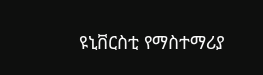ዩኒቨርስቲ የማስተማሪያ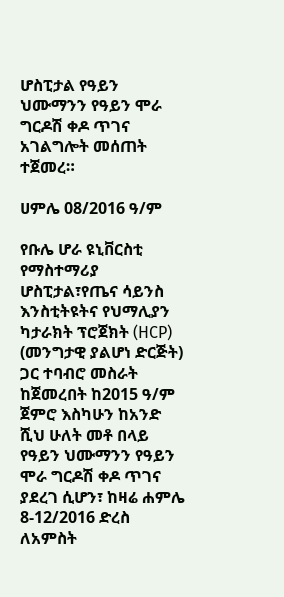ሆስፒታል የዓይን ህሙማንን የዓይን ሞራ ግርዶሽ ቀዶ ጥገና አገልግሎት መሰጠት ተጀመረ።

ሀምሌ 08/2016 ዓ/ም

የቡሌ ሆራ ዩኒቨርስቲ የማስተማሪያ ሆስፒታል፣የጤና ሳይንስ እንስቲትዩትና የህማሊያን ካታራክት ፕሮጀክት (HCP) (መንግታዊ ያልሆነ ድርጅት) ጋር ተባብሮ መስራት ከጀመረበት ከ2015 ዓ/ም ጀምሮ እስካሁን ከአንድ ሺህ ሁለት መቶ በላይ የዓይን ህሙማንን የዓይን ሞራ ግርዶሽ ቀዶ ጥገና ያደረገ ሲሆን፣ ከዛሬ ሐምሌ 8-12/2016 ድረስ ለአምስት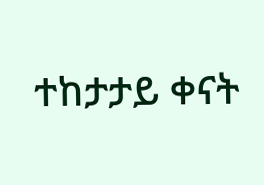ተከታታይ ቀናት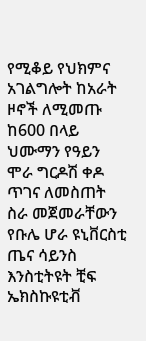የሚቆይ የህክምና አገልግሎት ከአራት ዞኖች ለሚመጡ ከ600 በላይ ህሙማን የዓይን ሞራ ግርዶሽ ቀዶ ጥገና ለመስጠት ስራ መጀመራቸውን የቡሌ ሆራ ዩኒቨርስቲ ጤና ሳይንስ እንስቲትዩት ቺፍ ኤክስኩዩቲቭ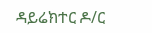ዳይሬክተር ዶ/ር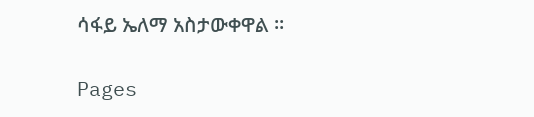ሳፋይ ኤለማ አስታውቀዋል ።

Pages